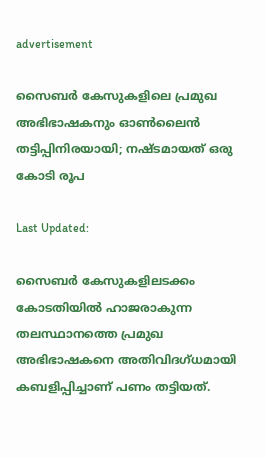advertisement

സൈബർ കേസുകളിലെ പ്രമുഖ അഭിഭാഷകനും ഓൺലൈൻ തട്ടിപ്പിനിരയായി; നഷ്ടമായത് ഒരു കോടി രൂപ

Last Updated:

സൈബർ കേസുകളിലടക്കം കോടതിയിൽ ഹാജരാകുന്ന തലസ്ഥാനത്തെ പ്രമുഖ അഭിഭാഷകനെ അതിവിദഗ്ധമായി കബളിപ്പിച്ചാണ് പണം തട്ടിയത്.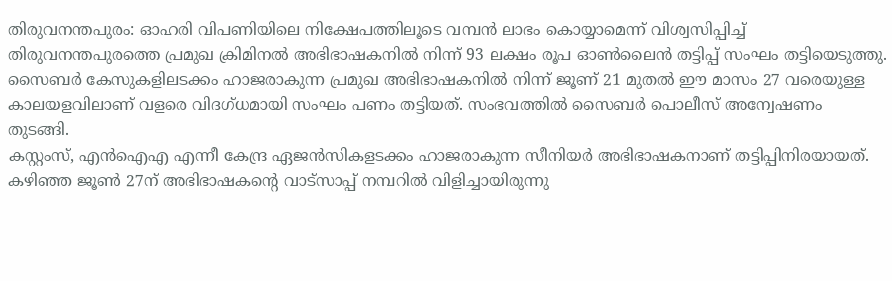തിരുവനന്തപുരം: ഓഹരി വിപണിയിലെ നിക്ഷേപത്തിലൂടെ വമ്പൻ ലാഭം കൊയ്യാമെന്ന് വിശ്വസിപ്പിച്ച് തിരുവനന്തപുരത്തെ പ്രമുഖ ക്രിമിനൽ അഭിഭാഷകനിൽ നിന്ന് 93 ലക്ഷം രൂപ ഓണ്‍ലൈൻ തട്ടിപ്പ് സംഘം തട്ടിയെടുത്തു. സൈബർ കേസുകളിലടക്കം ഹാജരാകുന്ന പ്രമുഖ അഭിഭാഷകനിൽ നിന്ന് ജൂണ് 21 മുതൽ ഈ മാസം 27 വരെയുള്ള കാലയളവിലാണ് വളരെ വിദഗ്ധമായി സംഘം പണം തട്ടിയത്. സംഭവത്തിൽ സൈബർ പൊലീസ് അന്വേഷണം തുടങ്ങി.
കസ്റ്റംസ്, എൻഐഎ എന്നീ കേന്ദ്ര ഏജൻസികളടക്കം ഹാജരാകുന്ന സീനിയർ അഭിഭാഷകനാണ് തട്ടിപ്പിനിരയായത്. കഴിഞ്ഞ ജൂണ്‍ 27ന് അഭിഭാഷകന്റെ വാട്സാപ്പ് നമ്പറിൽ വിളിച്ചായിരുന്നു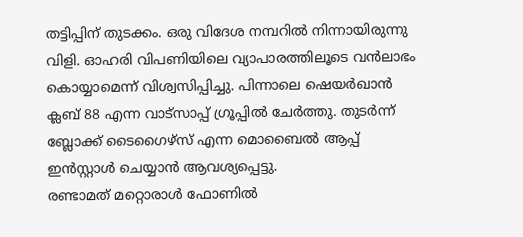തട്ടിപ്പിന് തുടക്കം. ഒരു വിദേശ നമ്പറിൽ നിന്നായിരുന്നു വിളി. ഓഹരി വിപണിയിലെ വ്യാപാരത്തിലൂടെ വൻലാഭം കൊയ്യാമെന്ന് വിശ്വസിപ്പിച്ചു. പിന്നാലെ ഷെയർഖാൻ ക്ലബ് 88 എന്ന വാട്സാപ്പ് ഗ്രൂപ്പിൽ ചേര്‍ത്തു. തുടർന്ന് ബ്ലോക്ക് ടൈഗൈഴ്സ് എന്ന മൊബൈൽ ആപ്പ് ഇൻസ്റ്റാൾ ചെയ്യാൻ ആവശ്യപ്പെട്ടു.
രണ്ടാമത് മറ്റൊരാള്‍ ഫോണിൽ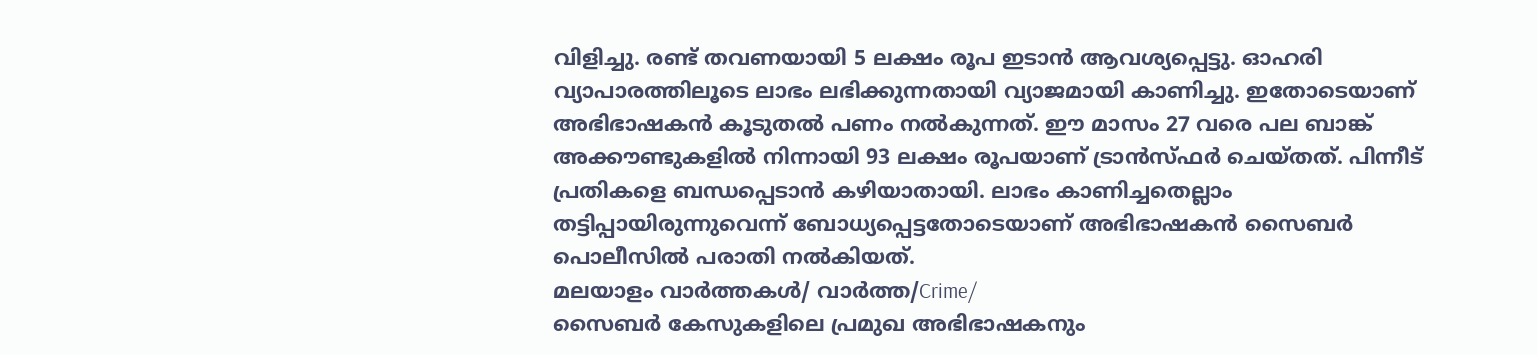വിളിച്ചു. രണ്ട് തവണയായി 5 ലക്ഷം രൂപ ഇടാൻ ആവശ്യപ്പെട്ടു. ഓഹരി വ്യാപാരത്തിലൂടെ ലാഭം ലഭിക്കുന്നതായി വ്യാജമായി കാണിച്ചു. ഇതോടെയാണ് അഭിഭാഷകൻ കൂടുതൽ പണം നൽകുന്നത്. ഈ മാസം 27 വരെ പല ബാങ്ക് അക്കൗണ്ടുകളിൽ നിന്നായി 93 ലക്ഷം രൂപയാണ് ട്രാന്‍സ്ഫർ ചെയ്തത്. പിന്നീട് പ്രതികളെ ബന്ധപ്പെടാൻ കഴിയാതായി. ലാഭം കാണിച്ചതെല്ലാം തട്ടിപ്പായിരുന്നുവെന്ന് ബോധ്യപ്പെട്ടതോടെയാണ് അഭിഭാഷകൻ സൈബർ പൊലീസിൽ പരാതി നല്‍കിയത്.
മലയാളം വാർത്തകൾ/ വാർത്ത/Crime/
സൈബർ കേസുകളിലെ പ്രമുഖ അഭിഭാഷകനും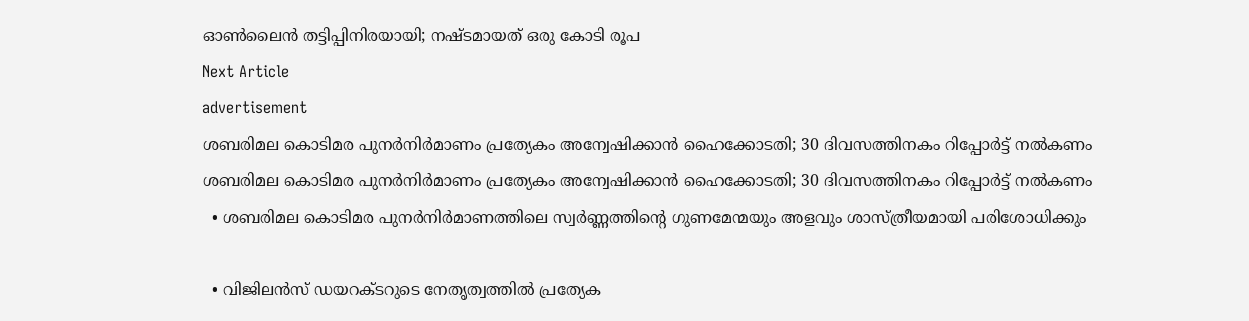ഓൺലൈൻ തട്ടിപ്പിനിരയായി; നഷ്ടമായത് ഒരു കോടി രൂപ
Next Article
advertisement
ശബരിമല കൊടിമര പുനര്‍നിര്‍മാണം പ്രത്യേകം അന്വേഷിക്കാന്‍ ഹൈക്കോടതി; 30 ദിവസത്തിനകം റിപ്പോര്‍ട്ട് നല്‍കണം
ശബരിമല കൊടിമര പുനര്‍നിര്‍മാണം പ്രത്യേകം അന്വേഷിക്കാന്‍ ഹൈക്കോടതി; 30 ദിവസത്തിനകം റിപ്പോര്‍ട്ട് നല്‍കണം
  • ശബരിമല കൊടിമര പുനര്‍നിര്‍മാണത്തിലെ സ്വർണ്ണത്തിന്റെ ഗുണമേന്മയും അളവും ശാസ്ത്രീയമായി പരിശോധിക്കും

  • വിജിലൻസ് ഡയറക്ടറുടെ നേതൃത്വത്തിൽ പ്രത്യേക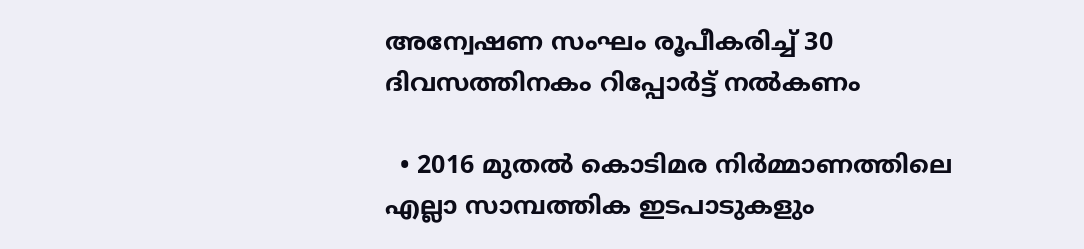അന്വേഷണ സംഘം രൂപീകരിച്ച് 30 ദിവസത്തിനകം റിപ്പോർട്ട് നൽകണം

  • 2016 മുതൽ കൊടിമര നിർമ്മാണത്തിലെ എല്ലാ സാമ്പത്തിക ഇടപാടുകളും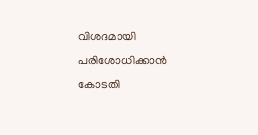വിശദമായി പരിശോധിക്കാൻ കോടതി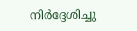നിർദ്ദേശിച്ചു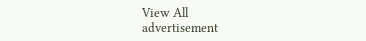View All
advertisement